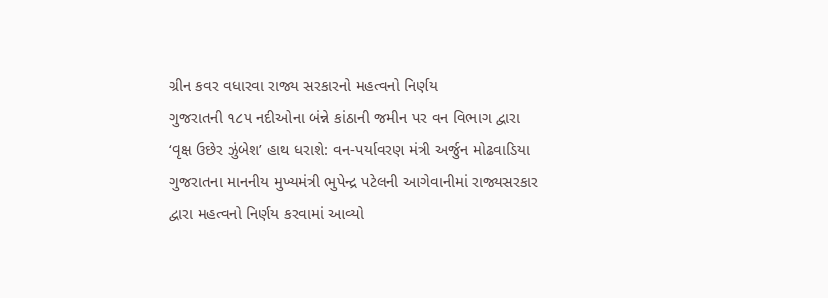ગ્રીન કવર વધારવા રાજ્ય સરકારનો મહત્વનો નિર્ણય
ગુજરાતની ૧૮૫ નદીઓના બંન્ને કાંઠાની જમીન પર વન વિભાગ દ્વારા ‘વૃક્ષ ઉછેર ઝુંબેશ’ હાથ ધરાશે: વન-પર્યાવરણ મંત્રી અર્જુન મોઢવાડિયા
ગુજરાતના માનનીય મુખ્યમંત્રી ભુપેન્દ્ર પટેલની આગેવાનીમાં રાજ્યસરકાર દ્વારા મહત્વનો નિર્ણય કરવામાં આવ્યો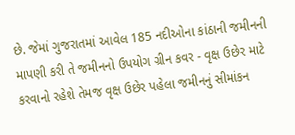છે. જેમાં ગુજરાતમાં આવેલ 185 નદીઓના કાંઠાની જમીનની માપણી કરી તે જમીનનો ઉપયોગ ગ્રીન કવર - વૃક્ષ ઉછેર માટે કરવાનો રહેશે તેમજ વૃક્ષ ઉછેર પહેલા જમીનનું સીમાંકન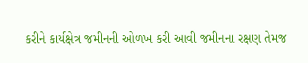કરીને કાર્યક્ષેત્ર જમીનની ઓળખ કરી આવી જમીનના રક્ષણ તેમજ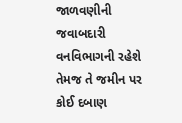જાળવણીની જવાબદારી વનવિભાગની રહેશે તેમજ તે જમીન પર કોઈ દબાણ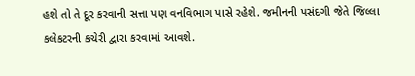હશે તો તે દૂર કરવાની સત્તા પણ વનવિભાગ પાસે રહેશે. જમીનની પસંદગી જેતે જિલ્લા કલેકટરની કચેરી દ્વારા કરવામાં આવશે.